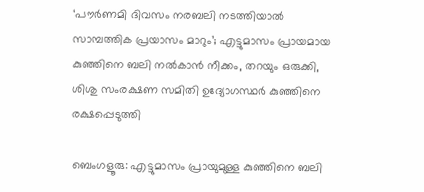‘പൗര്‍ണമി ദിവസം നരബലി നടത്തിയാല്‍ സാമ്പത്തിക പ്രയാസം മാറും’; എട്ടുമാസം പ്രായമായ കുഞ്ഞിനെ ബലി നല്‍കാന്‍ നീക്കം, തറയും ഒരുക്കി, ശിശു സംരക്ഷണ സമിതി ഉദ്യോഗസ്ഥര്‍ കുഞ്ഞിനെ രക്ഷപ്പെടുത്തി

ബെംഗളൂരു: എട്ടുമാസം പ്രായുമുള്ള കുഞ്ഞിനെ ബലി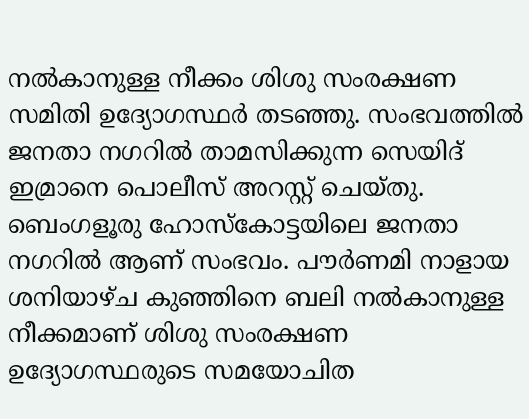നല്‍കാനുള്ള നീക്കം ശിശു സംരക്ഷണ സമിതി ഉദ്യോഗസ്ഥര്‍ തടഞ്ഞു. സംഭവത്തില്‍ ജനതാ നഗറില്‍ താമസിക്കുന്ന സെയിദ് ഇമ്രാനെ പൊലീസ് അറസ്റ്റ് ചെയ്തു. ബെംഗളൂരു ഹോസ്‌കോട്ടയിലെ ജനതാ നഗറില്‍ ആണ് സംഭവം. പൗര്‍ണമി നാളായ ശനിയാഴ്ച കുഞ്ഞിനെ ബലി നല്‍കാനുള്ള നീക്കമാണ് ശിശു സംരക്ഷണ ഉദ്യോഗസ്ഥരുടെ സമയോചിത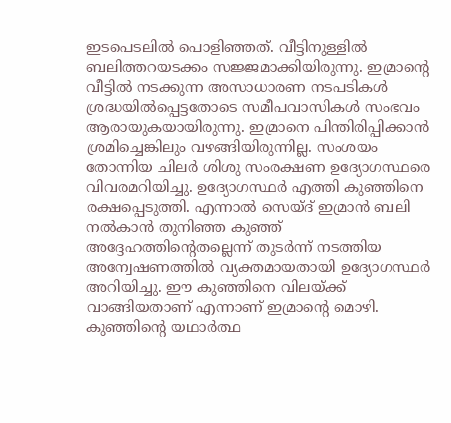ഇടപെടലില്‍ പൊളിഞ്ഞത്. വീട്ടിനുള്ളില്‍ ബലിത്തറയടക്കം സജ്ജമാക്കിയിരുന്നു. ഇമ്രാന്റെ വീട്ടില്‍ നടക്കുന്ന അസാധാരണ നടപടികള്‍ ശ്രദ്ധയില്‍പ്പെട്ടതോടെ സമീപവാസികള്‍ സംഭവം ആരായുകയായിരുന്നു. ഇമ്രാനെ പിന്തിരിപ്പിക്കാന്‍ ശ്രമിച്ചെങ്കിലും വഴങ്ങിയിരുന്നില്ല. സംശയം തോന്നിയ ചിലര്‍ ശിശു സംരക്ഷണ ഉദ്യോഗസ്ഥരെ വിവരമറിയിച്ചു. ഉദ്യോഗസ്ഥര്‍ എത്തി കുഞ്ഞിനെ രക്ഷപ്പെടുത്തി. എന്നാല്‍ സെയ്ദ് ഇമ്രാന്‍ ബലി നല്‍കാന്‍ തുനിഞ്ഞ കുഞ്ഞ് അദ്ദേഹത്തിന്റെതല്ലെന്ന് തുടര്‍ന്ന് നടത്തിയ അന്വേഷണത്തില്‍ വ്യക്തമായതായി ഉദ്യോഗസ്ഥര്‍ അറിയിച്ചു. ഈ കുഞ്ഞിനെ വിലയ്ക്ക് വാങ്ങിയതാണ് എന്നാണ് ഇമ്രാന്റെ മൊഴി. കുഞ്ഞിന്റെ യഥാര്‍ത്ഥ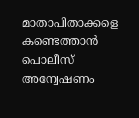മാതാപിതാക്കളെ കണ്ടെത്താന്‍ പൊലീസ് അന്വേഷണം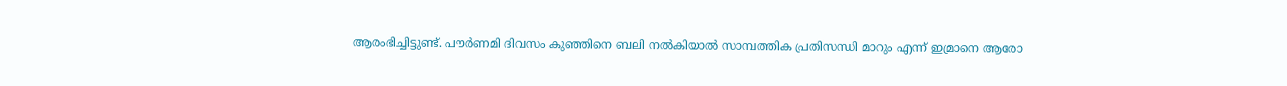ആരംഭിച്ചിട്ടുണ്ട്. പൗര്‍ണമി ദിവസം കുഞ്ഞിനെ ബലി നല്‍കിയാല്‍ സാമ്പത്തിക പ്രതിസന്ധി മാറും എന്ന് ഇമ്രാനെ ആരോ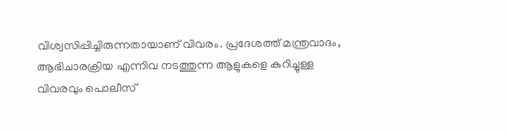വിശ്വസിപ്പിച്ചിരുന്നതായാണ് വിവരം. പ്രദേശത്ത് മന്ത്രവാദം, ആഭിചാരക്രിയ എന്നിവ നടത്തുന്ന ആളുകളെ കുറിച്ചുള്ള വിവരവും പൊലീസ്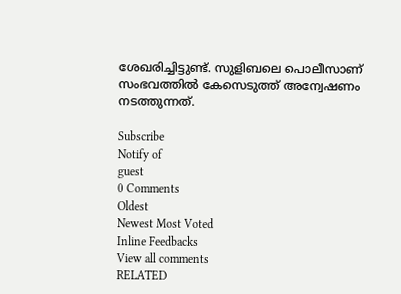ശേഖരിച്ചിട്ടുണ്ട്. സുളിബലെ പൊലീസാണ് സംഭവത്തില്‍ കേസെടുത്ത് അന്വേഷണം നടത്തുന്നത്.

Subscribe
Notify of
guest
0 Comments
Oldest
Newest Most Voted
Inline Feedbacks
View all comments
RELATED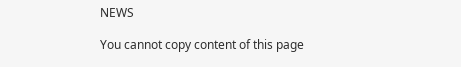NEWS

You cannot copy content of this page